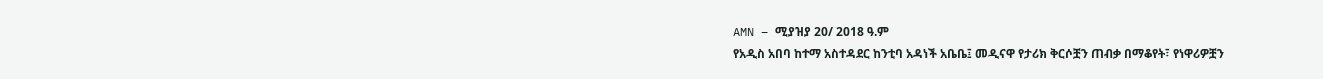AMN – ሚያዝያ 20/ 2018 ዓ.ም
የአዲስ አበባ ከተማ አስተዳደር ከንቲባ አዳነች አቤቤ፤ መዲናዋ የታሪክ ቅርሶቿን ጠብቃ በማቆየት፣ የነዋሪዎቿን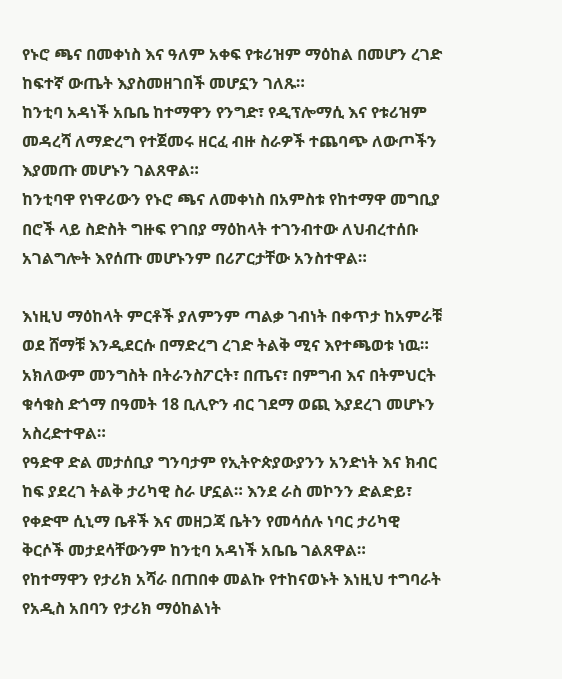የኑሮ ጫና በመቀነስ እና ዓለም አቀፍ የቱሪዝም ማዕከል በመሆን ረገድ ከፍተኛ ውጤት እያስመዘገበች መሆኗን ገለጹ።
ከንቲባ አዳነች አቤቤ ከተማዋን የንግድ፣ የዲፕሎማሲ እና የቱሪዝም መዳረሻ ለማድረግ የተጀመሩ ዘርፈ ብዙ ስራዎች ተጨባጭ ለውጦችን እያመጡ መሆኑን ገልጸዋል።
ከንቲባዋ የነዋሪውን የኑሮ ጫና ለመቀነስ በአምስቱ የከተማዋ መግቢያ በሮች ላይ ስድስት ግዙፍ የገበያ ማዕከላት ተገንብተው ለህብረተሰቡ አገልግሎት እየሰጡ መሆኑንም በሪፖርታቸው አንስተዋል።

እነዚህ ማዕከላት ምርቶች ያለምንም ጣልቃ ገብነት በቀጥታ ከአምራቹ ወደ ሸማቹ እንዲደርሱ በማድረግ ረገድ ትልቅ ሚና እየተጫወቱ ነዉ።
አክለውም መንግስት በትራንስፖርት፣ በጤና፣ በምግብ እና በትምህርት ቁሳቁስ ድጎማ በዓመት 18 ቢሊዮን ብር ገደማ ወጪ እያደረገ መሆኑን አስረድተዋል።
የዓድዋ ድል መታሰቢያ ግንባታም የኢትዮጵያውያንን አንድነት እና ክብር ከፍ ያደረገ ትልቅ ታሪካዊ ስራ ሆኗል። እንደ ራስ መኮንን ድልድይ፣ የቀድሞ ሲኒማ ቤቶች እና መዘጋጃ ቤትን የመሳሰሉ ነባር ታሪካዊ ቅርሶች መታደሳቸውንም ከንቲባ አዳነች አቤቤ ገልጸዋል።
የከተማዋን የታሪክ አሻራ በጠበቀ መልኩ የተከናወኑት እነዚህ ተግባራት የአዲስ አበባን የታሪክ ማዕከልነት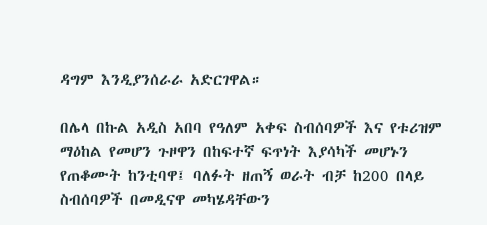ዳግም እንዲያንሰራራ አድርገዋል።

በሌላ በኩል አዲስ አበባ የዓለም አቀፍ ስብሰባዎች እና የቱሪዝም ማዕከል የመሆን ጉዞዋን በከፍተኛ ፍጥነት እያሳካች መሆኑን የጠቆሙት ከንቲባዋ፤ ባለፉት ዘጠኝ ወራት ብቻ ከ200 በላይ ስብሰባዎች በመዲናዋ መካሄዳቸውን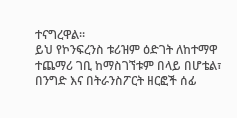ተናግረዋል።
ይህ የኮንፍረንስ ቱሪዝም ዕድገት ለከተማዋ ተጨማሪ ገቢ ከማስገኘቱም በላይ በሆቴል፣ በንግድ እና በትራንስፖርት ዘርፎች ሰፊ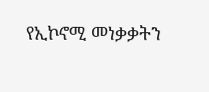የኢኮኖሚ መነቃቃትን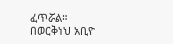ፈጥሯል።
በወርቅነህ አቢዮ